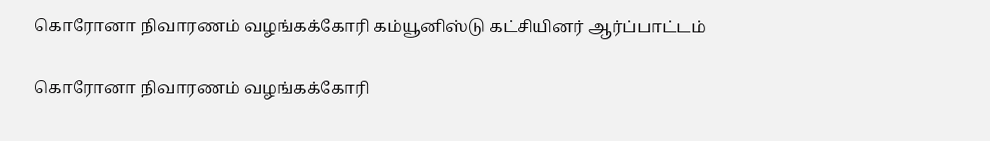கொரோனா நிவாரணம் வழங்கக்கோரி கம்யூனிஸ்டு கட்சியினர் ஆர்ப்பாட்டம்

கொரோனா நிவாரணம் வழங்கக்கோரி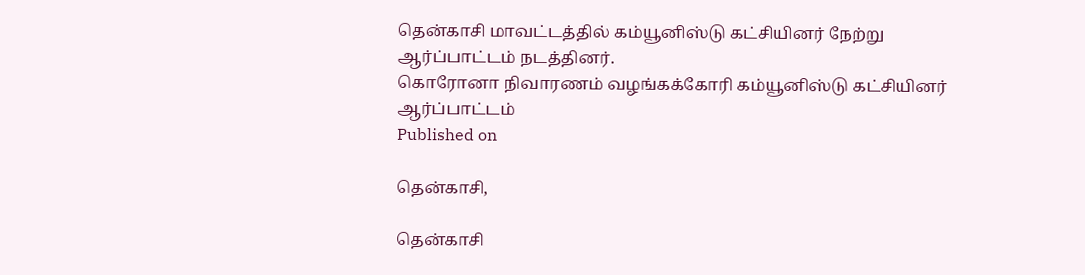தென்காசி மாவட்டத்தில் கம்யூனிஸ்டு கட்சியினர் நேற்று ஆர்ப்பாட்டம் நடத்தினர்.
கொரோனா நிவாரணம் வழங்கக்கோரி கம்யூனிஸ்டு கட்சியினர் ஆர்ப்பாட்டம்
Published on

தென்காசி,

தென்காசி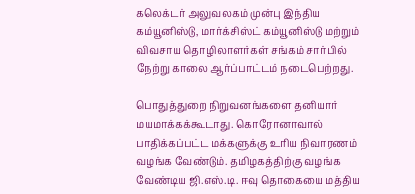கலெக்டர் அலுவலகம் முன்பு இந்திய கம்யூனிஸ்டு, மார்க்சிஸ்ட் கம்யூனிஸ்டு மற்றும் விவசாய தொழிலாளர்கள் சங்கம் சார்பில் நேற்று காலை ஆர்ப்பாட்டம் நடைபெற்றது.

பொதுத்துறை நிறுவனங்களை தனியார் மயமாக்கக்கூடாது. கொரோனாவால் பாதிக்கப்பட்ட மக்களுக்கு உரிய நிவாரணம் வழங்க வேண்டும். தமிழகத்திற்கு வழங்க வேண்டிய ஜி.எஸ்.டி. ஈவு தொகையை மத்திய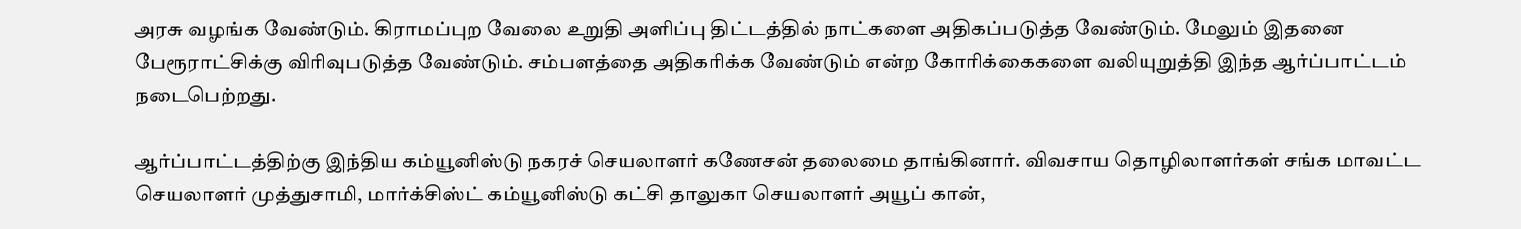அரசு வழங்க வேண்டும். கிராமப்புற வேலை உறுதி அளிப்பு திட்டத்தில் நாட்களை அதிகப்படுத்த வேண்டும். மேலும் இதனை பேரூராட்சிக்கு விரிவுபடுத்த வேண்டும். சம்பளத்தை அதிகரிக்க வேண்டும் என்ற கோரிக்கைகளை வலியுறுத்தி இந்த ஆர்ப்பாட்டம் நடைபெற்றது.

ஆர்ப்பாட்டத்திற்கு இந்திய கம்யூனிஸ்டு நகரச் செயலாளர் கணேசன் தலைமை தாங்கினார். விவசாய தொழிலாளர்கள் சங்க மாவட்ட செயலாளர் முத்துசாமி, மார்க்சிஸ்ட் கம்யூனிஸ்டு கட்சி தாலுகா செயலாளர் அயூப் கான்,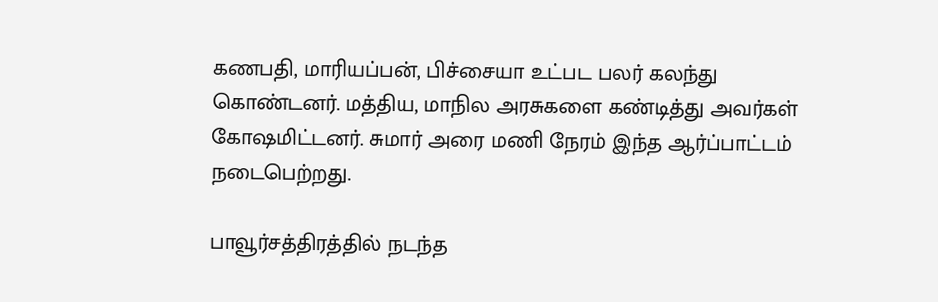கணபதி, மாரியப்பன், பிச்சையா உட்பட பலர் கலந்து கொண்டனர். மத்திய, மாநில அரசுகளை கண்டித்து அவர்கள் கோஷமிட்டனர். சுமார் அரை மணி நேரம் இந்த ஆர்ப்பாட்டம் நடைபெற்றது.

பாவூர்சத்திரத்தில் நடந்த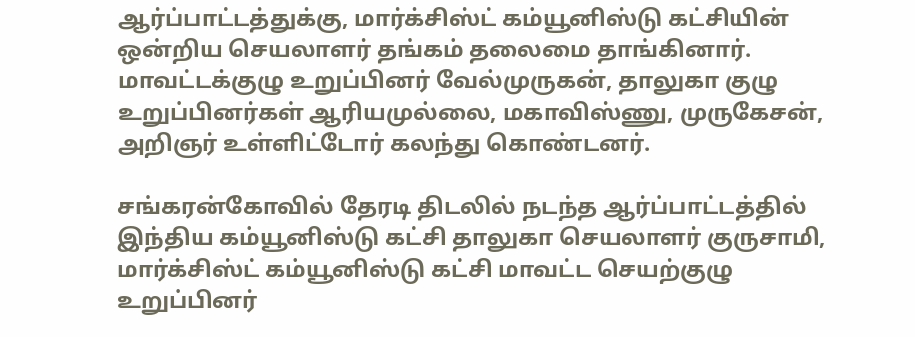ஆர்ப்பாட்டத்துக்கு, மார்க்சிஸ்ட் கம்யூனிஸ்டு கட்சியின் ஒன்றிய செயலாளர் தங்கம் தலைமை தாங்கினார். மாவட்டக்குழு உறுப்பினர் வேல்முருகன், தாலுகா குழு உறுப்பினர்கள் ஆரியமுல்லை, மகாவிஸ்ணு, முருகேசன், அறிஞர் உள்ளிட்டோர் கலந்து கொண்டனர்.

சங்கரன்கோவில் தேரடி திடலில் நடந்த ஆர்ப்பாட்டத்தில் இந்திய கம்யூனிஸ்டு கட்சி தாலுகா செயலாளர் குருசாமி, மார்க்சிஸ்ட் கம்யூனிஸ்டு கட்சி மாவட்ட செயற்குழு உறுப்பினர்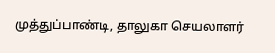முத்துப்பாண்டி, தாலுகா செயலாளர்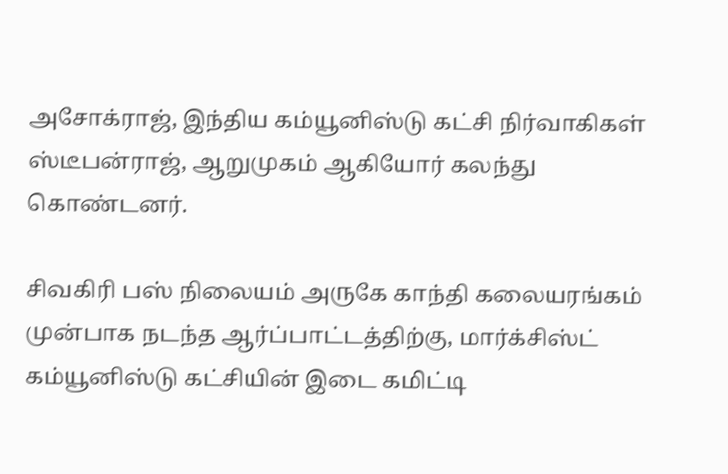அசோக்ராஜ், இந்திய கம்யூனிஸ்டு கட்சி நிர்வாகிகள் ஸ்டீபன்ராஜ், ஆறுமுகம் ஆகியோர் கலந்து கொண்டனர்.

சிவகிரி பஸ் நிலையம் அருகே காந்தி கலையரங்கம் முன்பாக நடந்த ஆர்ப்பாட்டத்திற்கு, மார்க்சிஸ்ட் கம்யூனிஸ்டு கட்சியின் இடை கமிட்டி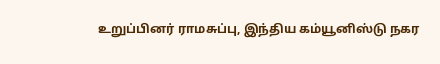உறுப்பினர் ராமசுப்பு, இந்திய கம்யூனிஸ்டு நகர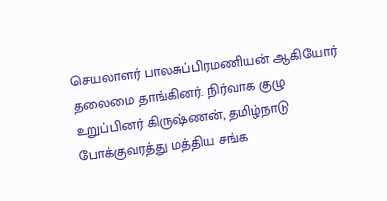செயலாளர் பாலசுப்பிரமணியன் ஆகியோர் தலைமை தாங்கினர். நிர்வாக குழு உறுப்பினர் கிருஷ்ணன், தமிழ்நாடு போக்குவரத்து மத்திய சங்க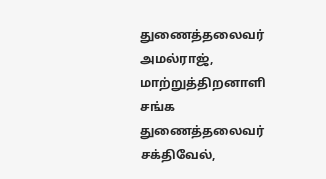துணைத்தலைவர் அமல்ராஜ், மாற்றுத்திறனாளி சங்க துணைத்தலைவர் சக்திவேல்,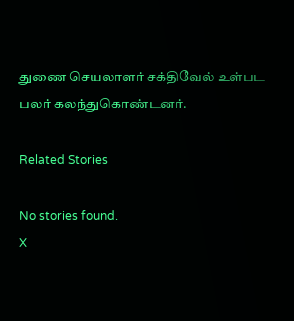துணை செயலாளர் சக்திவேல் உள்பட பலர் கலந்துகொண்டனர்.

Related Stories

No stories found.
X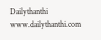Dailythanthi
www.dailythanthi.com